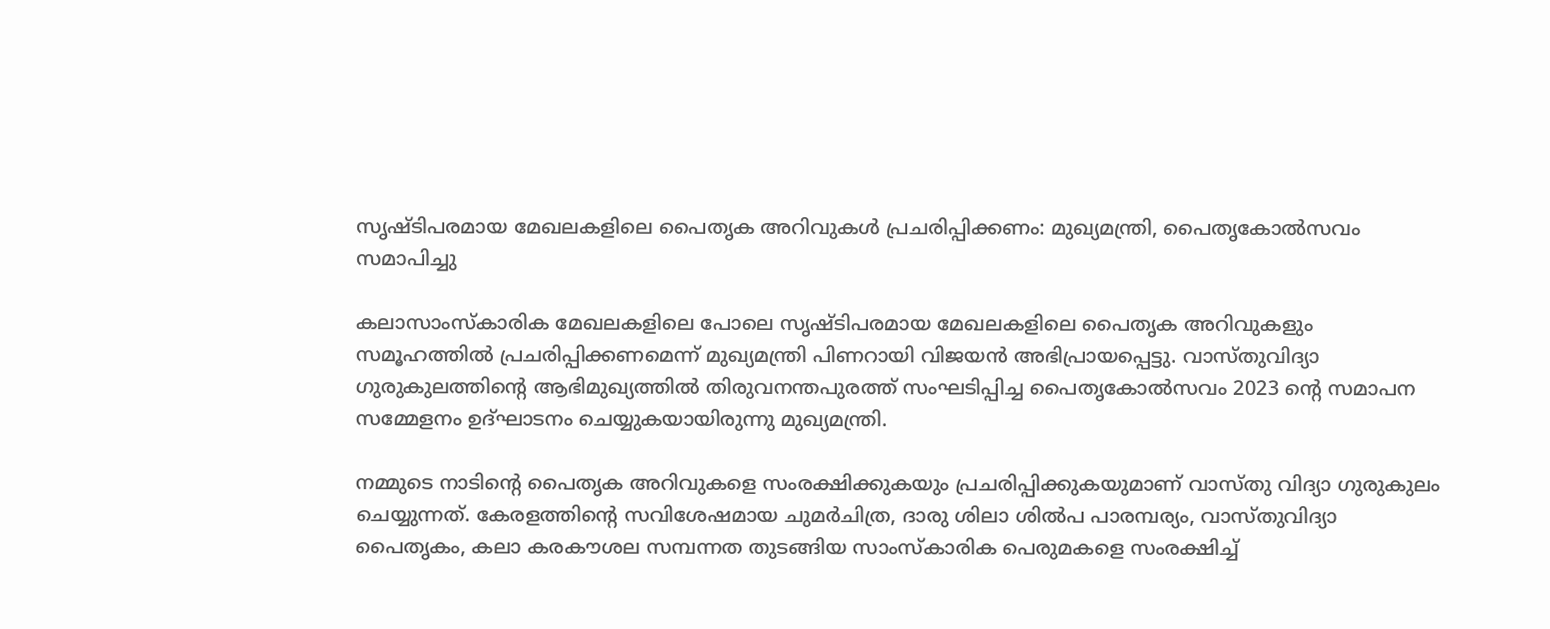സൃഷ്ടിപരമായ മേഖലകളിലെ പൈതൃക അറിവുകള്‍ പ്രചരിപ്പിക്കണം: മുഖ്യമന്ത്രി, പൈതൃകോല്‍സവം സമാപിച്ചു

കലാസാംസ്‌കാരിക മേഖലകളിലെ പോലെ സൃഷ്ടിപരമായ മേഖലകളിലെ പൈതൃക അറിവുകളും സമൂഹത്തില്‍ പ്രചരിപ്പിക്കണമെന്ന് മുഖ്യമന്ത്രി പിണറായി വിജയന്‍ അഭിപ്രായപ്പെട്ടു. വാസ്തുവിദ്യാ ഗുരുകുലത്തിന്റെ ആഭിമുഖ്യത്തില്‍ തിരുവനന്തപുരത്ത് സംഘടിപ്പിച്ച പൈതൃകോല്‍സവം 2023 ന്റെ സമാപന സമ്മേളനം ഉദ്ഘാടനം ചെയ്യുകയായിരുന്നു മുഖ്യമന്ത്രി.

നമ്മുടെ നാടിന്റെ പൈതൃക അറിവുകളെ സംരക്ഷിക്കുകയും പ്രചരിപ്പിക്കുകയുമാണ് വാസ്തു വിദ്യാ ഗുരുകുലം ചെയ്യുന്നത്. കേരളത്തിന്റെ സവിശേഷമായ ചുമര്‍ചിത്ര, ദാരു ശിലാ ശില്‍പ പാരമ്പര്യം, വാസ്തുവിദ്യാ പൈതൃകം, കലാ കരകൗശല സമ്പന്നത തുടങ്ങിയ സാംസ്‌കാരിക പെരുമകളെ സംരക്ഷിച്ച്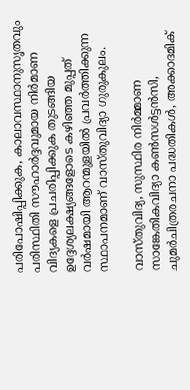പരിപോഷിപ്പിക്കുക, കാലാവസ്ഥാനുസൃതവും പരിസ്ഥിതി സൗഹാര്‍ദ്ദവുമായ നിര്‍മാണ വിദ്യകളെ പ്രചരിപ്പിക്കുക തുടങ്ങിയ ഉദ്ദേശ്യലക്ഷ്യങ്ങളോടെ കഴിഞ്ഞ മുപ്പത് വര്‍ഷമായി ആറന്മുളയില്‍ പ്രവര്‍ത്തിക്കുന്ന സ്ഥാപനമാണ് വാസ്തുവിദ്യാ ഗുരുകുലം.

വാസ്തുവിദ്യ, സുസ്ഥിര നിര്‍മ്മാണ സാങ്കേതികവിദ്യാ കണ്‍സള്‍ട്ടന്‍സി, ചുമര്‍ചിത്രരചനാ പദ്ധതികള്‍, അക്കാദമിക്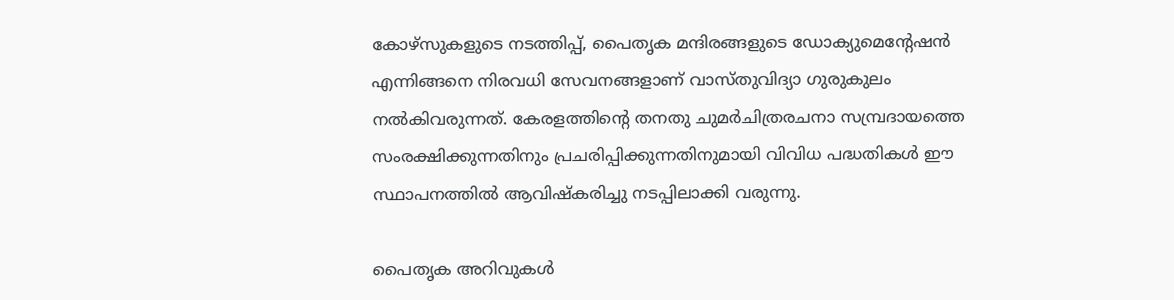കോഴ്സുകളുടെ നടത്തിപ്പ്, പൈതൃക മന്ദിരങ്ങളുടെ ഡോക്യുമെന്റേഷന്‍ എന്നിങ്ങനെ നിരവധി സേവനങ്ങളാണ് വാസ്തുവിദ്യാ ഗുരുകുലം നല്‍കിവരുന്നത്. കേരളത്തിന്റെ തനതു ചുമര്‍ചിത്രരചനാ സമ്പ്രദായത്തെ സംരക്ഷിക്കുന്നതിനും പ്രചരിപ്പിക്കുന്നതിനുമായി വിവിധ പദ്ധതികള്‍ ഈ സ്ഥാപനത്തില്‍ ആവിഷ്‌കരിച്ചു നടപ്പിലാക്കി വരുന്നു.

പൈതൃക അറിവുകള്‍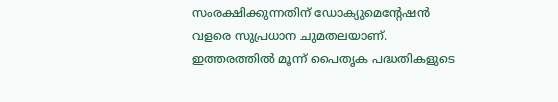സംരക്ഷിക്കുന്നതിന് ഡോക്യുമെന്റേഷന്‍ വളരെ സുപ്രധാന ചുമതലയാണ്. ഇത്തരത്തില്‍ മൂന്ന് പൈതൃക പദ്ധതികളുടെ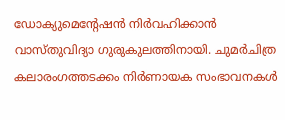ഡോക്യുമെന്റേഷന്‍ നിര്‍വഹിക്കാന്‍ വാസ്തുവിദ്യാ ഗുരുകുലത്തിനായി. ചുമര്‍ചിത്ര കലാരംഗത്തടക്കം നിര്‍ണായക സംഭാവനകള്‍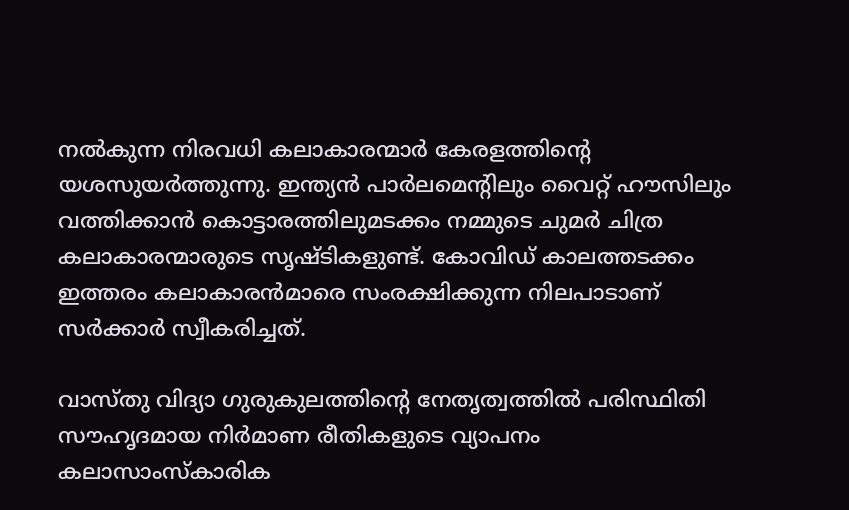നല്‍കുന്ന നിരവധി കലാകാരന്മാര്‍ കേരളത്തിന്റെ യശസുയര്‍ത്തുന്നു. ഇന്ത്യന്‍ പാര്‍ലമെന്റിലും വൈറ്റ് ഹൗസിലും വത്തിക്കാന്‍ കൊട്ടാരത്തിലുമടക്കം നമ്മുടെ ചുമര്‍ ചിത്ര കലാകാരന്മാരുടെ സൃഷ്ടികളുണ്ട്. കോവിഡ് കാലത്തടക്കം ഇത്തരം കലാകാരന്‍മാരെ സംരക്ഷിക്കുന്ന നിലപാടാണ് സര്‍ക്കാര്‍ സ്വീകരിച്ചത്.

വാസ്തു വിദ്യാ ഗുരുകുലത്തിന്റെ നേതൃത്വത്തില്‍ പരിസ്ഥിതി സൗഹൃദമായ നിര്‍മാണ രീതികളുടെ വ്യാപനം കലാസാംസ്‌കാരിക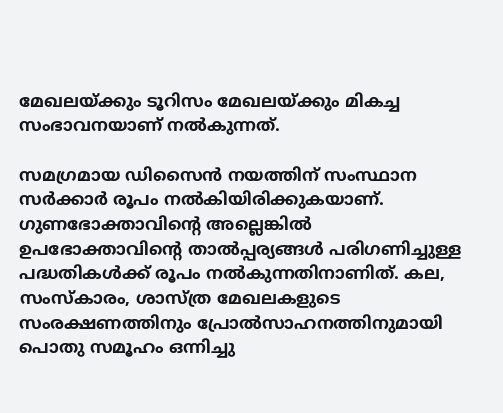മേഖലയ്ക്കും ടൂറിസം മേഖലയ്ക്കും മികച്ച സംഭാവനയാണ് നല്‍കുന്നത്.

സമഗ്രമായ ഡിസൈന്‍ നയത്തിന് സംസ്ഥാന സര്‍ക്കാര്‍ രൂപം നല്‍കിയിരിക്കുകയാണ്. ഗുണഭോക്താവിന്റെ അല്ലെങ്കില്‍ ഉപഭോക്താവിന്റെ താല്‍പ്പര്യങ്ങള്‍ പരിഗണിച്ചുള്ള പദ്ധതികള്‍ക്ക് രൂപം നല്‍കുന്നതിനാണിത്. കല, സംസ്‌കാരം, ശാസ്ത്ര മേഖലകളുടെ സംരക്ഷണത്തിനും പ്രോല്‍സാഹനത്തിനുമായി പൊതു സമൂഹം ഒന്നിച്ചു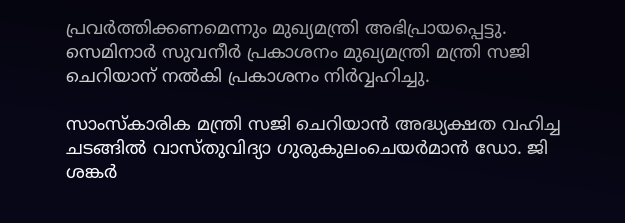പ്രവര്‍ത്തിക്കണമെന്നും മുഖ്യമന്ത്രി അഭിപ്രായപ്പെട്ടു. സെമിനാര്‍ സുവനീര്‍ പ്രകാശനം മുഖ്യമന്ത്രി മന്ത്രി സജി ചെറിയാന് നല്‍കി പ്രകാശനം നിര്‍വ്വഹിച്ചു.

സാംസ്‌കാരിക മന്ത്രി സജി ചെറിയാന്‍ അദ്ധ്യക്ഷത വഹിച്ച ചടങ്ങില്‍ വാസ്തുവിദ്യാ ഗുരുകുലംചെയര്‍മാന്‍ ഡോ. ജി ശങ്കര്‍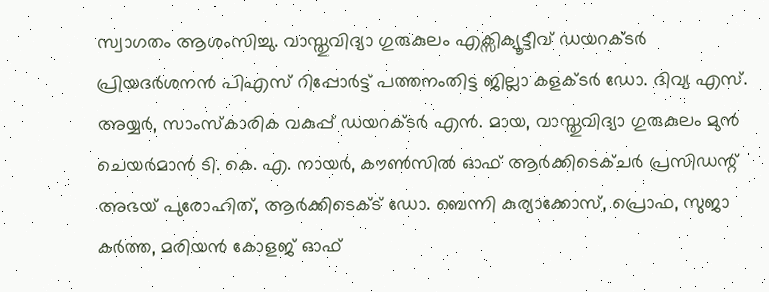സ്വാഗതം ആശംസിച്ചു. വാസ്തുവിദ്യാ ഗുരുകുലം എക്സിക്യൂട്ടീവ് ഡയറക്ടര്‍ പ്രിയദര്‍ശനന്‍ പിഎസ് റിപ്പോര്‍ട്ട് പത്തനംതിട്ട ജില്ലാ കളക്ടര്‍ ഡോ. ദിവ്യ എസ്. അയ്യര്‍, സാംസ്‌കാരിക വകുപ്പ് ഡയറക്ടര്‍ എന്‍. മായ, വാസ്തുവിദ്യാ ഗുരുകുലം മുന്‍ ചെയര്‍മാന്‍ ടി. കെ. എ. നായര്‍, കൗണ്‍സില്‍ ഓഫ് ആര്‍ക്കിടെക്ചര്‍ പ്രസിഡന്റ് അഭയ് പുരോഹിത്, ആര്‍ക്കിടെക്ട് ഡോ. ബെന്നി കുര്യാക്കോസ്, പ്രൊഫ, സുജാ കര്‍ത്ത, മരിയന്‍ കോളജ് ഓഫ്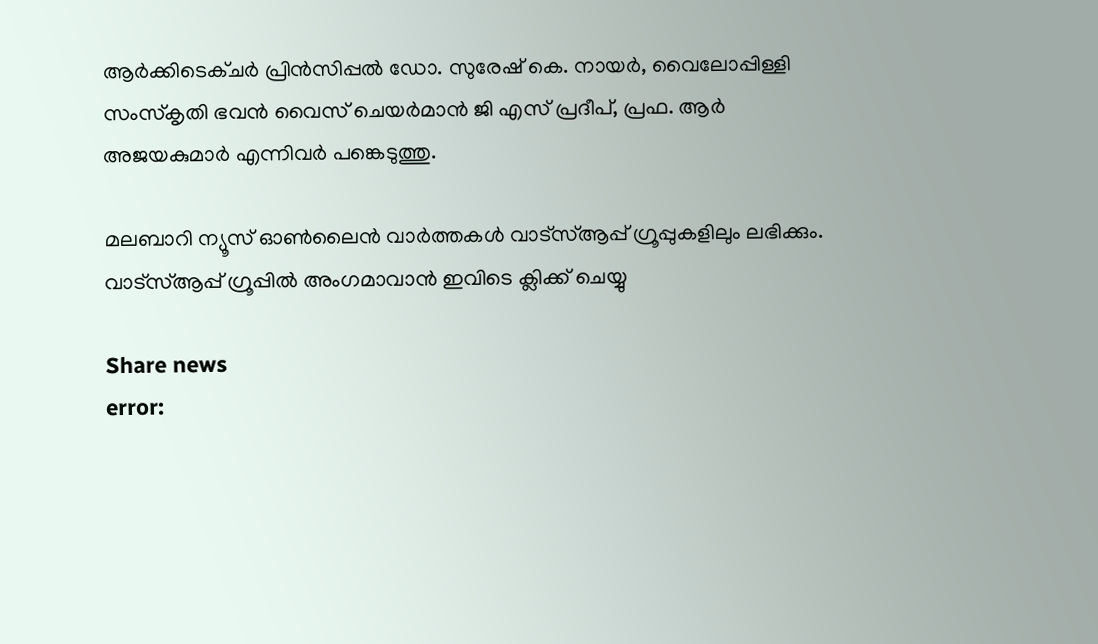ആര്‍ക്കിടെക്ചര്‍ പ്രിന്‍സിപ്പല്‍ ഡോ. സുരേഷ് കെ. നായര്‍, വൈലോപ്പിള്ളി സംസ്‌കൃതി ഭവന്‍ വൈസ് ചെയര്‍മാന്‍ ജി എസ് പ്രദീപ്, പ്രഫ. ആര്‍ അജയകുമാര്‍ എന്നിവര്‍ പങ്കെടുത്തു.

മലബാറി ന്യൂസ് ഓണ്‍ലൈന്‍ വാര്‍ത്തകള്‍ വാട്‌സ്ആപ്പ് ഗ്രൂപ്പുകളിലും ലഭിക്കും. വാട്‌സ്ആപ്പ് ഗ്രൂപ്പില്‍ അംഗമാവാന്‍ ഇവിടെ ക്ലിക്ക് ചെയ്യു

Share news
error: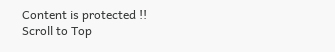Content is protected !!
Scroll to Top